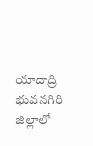యాదాద్రి భువనగిరి జిల్లాలో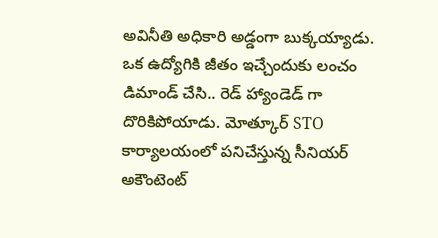అవినీతి అధికారి అడ్డంగా బుక్కయ్యాడు. ఒక ఉద్యోగికి జీతం ఇచ్చేందుకు లంచం డిమాండ్ చేసి.. రెడ్ హ్యాండెడ్ గా దొరికిపోయాడు. మోత్కూర్ STO కార్యాలయంలో పనిచేస్తున్న సీనియర్ అకౌంటెంట్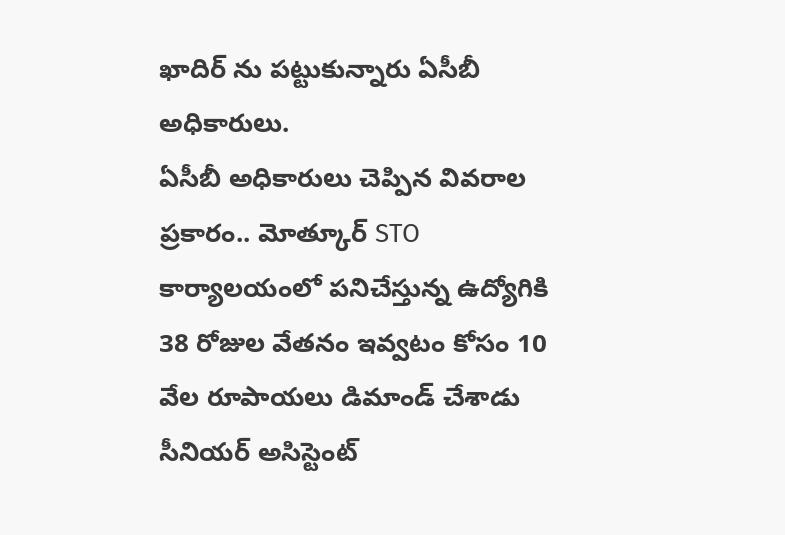ఖాదిర్ ను పట్టుకున్నారు ఏసీబీ అధికారులు.
ఏసీబీ అధికారులు చెప్పిన వివరాల ప్రకారం.. మోత్కూర్ STO కార్యాలయంలో పనిచేస్తున్న ఉద్యోగికి 38 రోజుల వేతనం ఇవ్వటం కోసం 10 వేల రూపాయలు డిమాండ్ చేశాడు సీనియర్ అసిస్టెంట్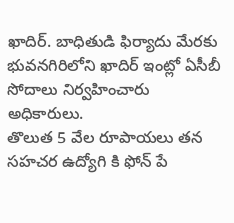ఖాదిర్. బాధితుడి ఫిర్యాదు మేరకు భువనగిరిలోని ఖాదిర్ ఇంట్లో ఏసీబీ సోదాలు నిర్వహించారు అధికారులు.
తొలుత 5 వేల రూపాయలు తన సహచర ఉద్యోగి కి ఫోన్ పే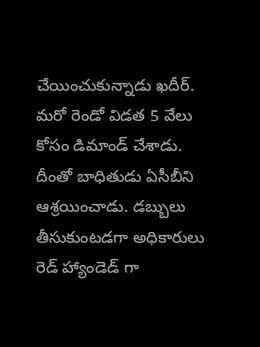చేయించుకున్నాడు ఖదీర్. మరో రెండో విడత 5 వేలు కోసం డిమాండ్ చేశాడు. దీంతో బాధితుడు ఏసీబీని ఆశ్రయించాడు. డబ్బులు తీసుకుంటడగా అధికారులు రెడ్ హ్యాండెడ్ గా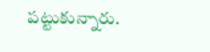పట్టుకున్నారు.